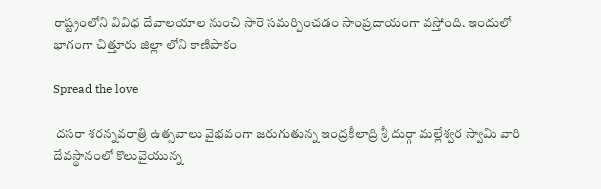రాష్ట్రంలోని వివిధ దేవాలయాల నుంచి సారె సమర్పించడం సాంప్రదాయంగా వస్తోంది. ఇందులో భాగంగా చిత్తూరు జిల్లా లోని కాణిపాకం

Spread the love

 దసరా శరన్నవరాత్రి ఉత్సవాలు వైభవంగా జరుగుతున్న ఇంద్రకీలాద్రి శ్రీ దుర్గా మల్లేశ్వర స్వామి వారి దేవస్థానంలో కొలువైయున్న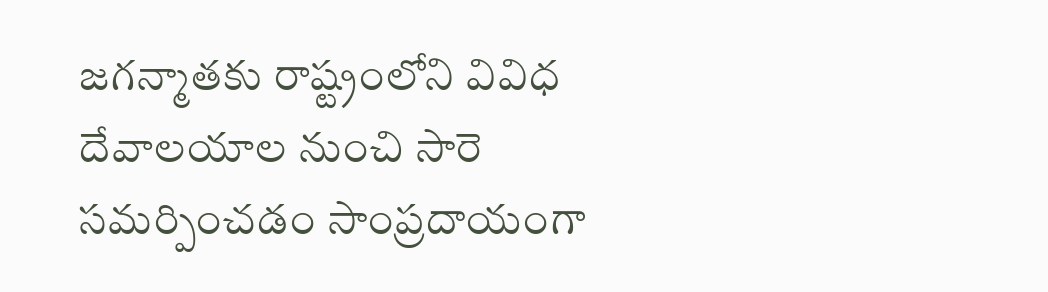జగన్మాతకు రాష్ట్రంలోని వివిధ దేవాలయాల నుంచి సారె సమర్పించడం సాంప్రదాయంగా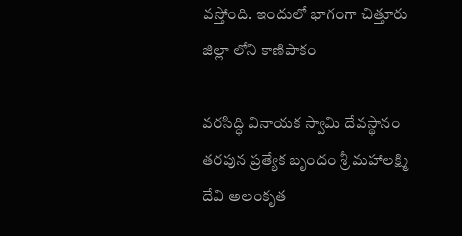వస్తోంది. ఇందులో భాగంగా చిత్తూరు జిల్లా లోని కాణిపాకం

వరసిద్ధి వినాయక స్వామి దేవస్థానం తరపున ప్రత్యేక బృందం శ్రీ మహాలక్ష్మి దేవి అలంకృత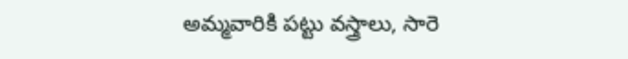అమ్మవారికి పట్టు వస్త్రాలు, సారె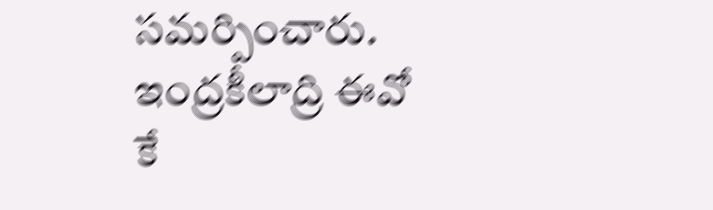సమర్పించారు. ఇంద్రకీలాద్రి ఈవో కే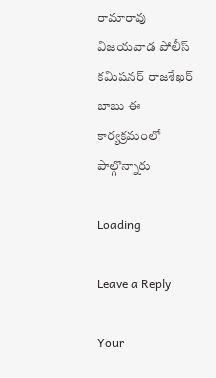రామారావు విజయవాడ పోలీస్ కమిషనర్ రాజశేఖర్ బాబు ఈ కార్యక్రమంలో పాల్గొన్నారు

Loading

Leave a Reply

Your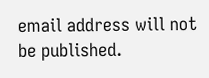email address will not be published.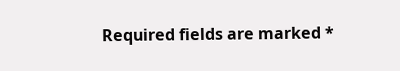Required fields are marked *